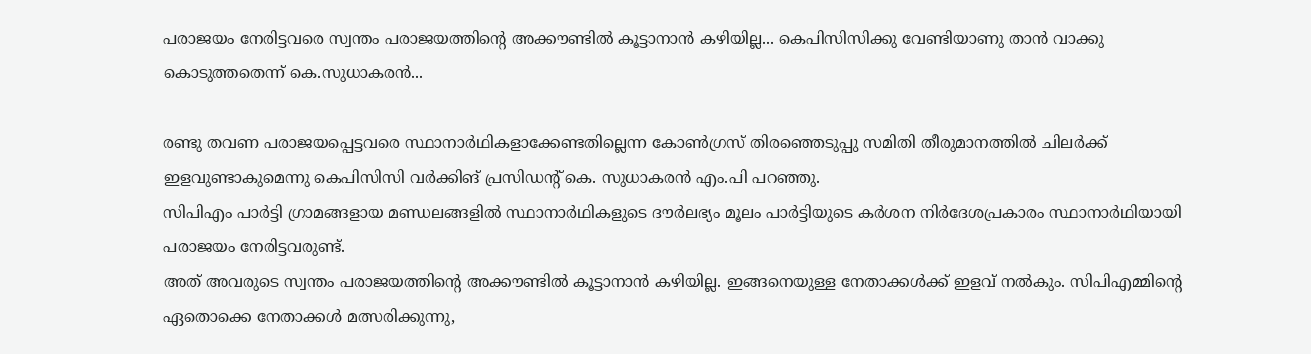പരാജയം നേരിട്ടവരെ സ്വന്തം പരാജയത്തിന്റെ അക്കൗണ്ടിൽ കൂട്ടാനാൻ കഴിയില്ല... കെപിസിസിക്കു വേണ്ടിയാണു താൻ വാക്കു കൊടുത്തതെന്ന് കെ.സുധാകരൻ...

രണ്ടു തവണ പരാജയപ്പെട്ടവരെ സ്ഥാനാർഥികളാക്കേണ്ടതില്ലെന്ന കോൺഗ്രസ് തിരഞ്ഞെടുപ്പു സമിതി തീരുമാനത്തിൽ ചിലർക്ക് ഇളവുണ്ടാകുമെന്നു കെപിസിസി വർക്കിങ് പ്രസിഡന്റ് കെ. സുധാകരൻ എം.പി പറഞ്ഞു.
സിപിഎം പാർട്ടി ഗ്രാമങ്ങളായ മണ്ഡലങ്ങളിൽ സ്ഥാനാർഥികളുടെ ദൗർലഭ്യം മൂലം പാർട്ടിയുടെ കർശന നിർദേശപ്രകാരം സ്ഥാനാർഥിയായി പരാജയം നേരിട്ടവരുണ്ട്.
അത് അവരുടെ സ്വന്തം പരാജയത്തിന്റെ അക്കൗണ്ടിൽ കൂട്ടാനാൻ കഴിയില്ല. ഇങ്ങനെയുള്ള നേതാക്കൾക്ക് ഇളവ് നൽകും. സിപിഎമ്മിന്റെ ഏതൊക്കെ നേതാക്കൾ മത്സരിക്കുന്നു,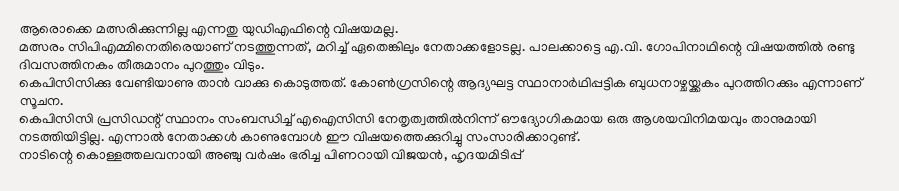ആരൊക്കെ മത്സരിക്കുന്നില്ല എന്നതു യുഡിഎഫിന്റെ വിഷയമല്ല.
മത്സരം സിപിഎമ്മിനെതിരെയാണ് നടത്തുന്നത്, മറിച്ച് ഏതെങ്കിലും നേതാക്കളോടല്ല. പാലക്കാട്ടെ എ.വി. ഗോപിനാഥിന്റെ വിഷയത്തിൽ രണ്ടു ദിവസത്തിനകം തീരുമാനം പുറത്തും വിടും.
കെപിസിസിക്കു വേണ്ടിയാണു താൻ വാക്കു കൊടുത്തത്. കോൺഗ്രസിന്റെ ആദ്യഘട്ട സ്ഥാനാർഥിപ്പട്ടിക ബുധനാഴ്ചയ്ക്കകം പുറത്തിറക്കും എന്നാണ് സൂചന.
കെപിസിസി പ്രസിഡന്റ് സ്ഥാനം സംബന്ധിച്ച് എഐസിസി നേതൃത്വത്തിൽനിന്ന് ഔദ്യോഗികമായ ഒരു ആശയവിനിമയവും താനുമായി നടത്തിയിട്ടില്ല. എന്നാൽ നേതാക്കൾ കാണുമ്പോൾ ഈ വിഷയത്തെക്കുറിച്ചു സംസാരിക്കാറുണ്ട്.
നാടിന്റെ കൊള്ളത്തലവനായി അഞ്ചു വർഷം ഭരിച്ച പിണറായി വിജയൻ, ഹൃദയമിടിപ്പ്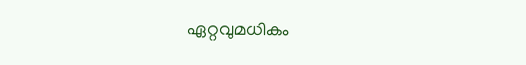ഏറ്റവുമധികം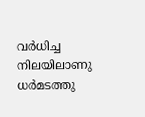വർധിച്ച നിലയിലാണു ധർമടത്തു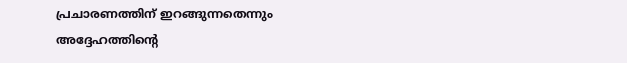പ്രചാരണത്തിന് ഇറങ്ങുന്നതെന്നും അദ്ദേഹത്തിന്റെ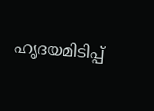ഹൃദയമിടിപ്പ്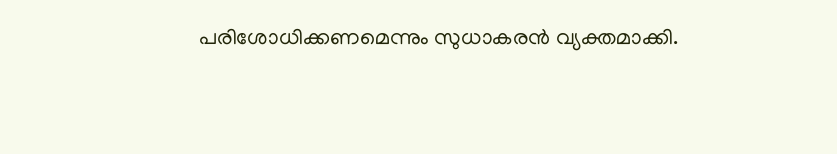പരിശോധിക്കണമെന്നും സുധാകരൻ വ്യക്തമാക്കി.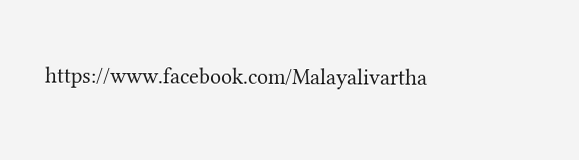https://www.facebook.com/Malayalivartha